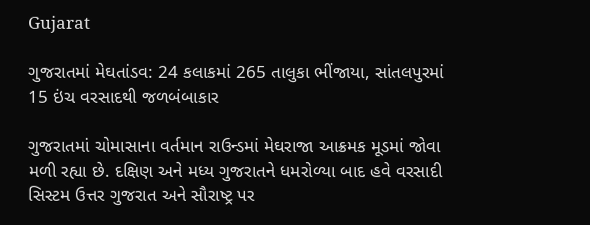Gujarat

ગુજરાતમાં મેઘતાંડવ: 24 કલાકમાં 265 તાલુકા ભીંજાયા, સાંતલપુરમાં 15 ઇંચ વરસાદથી જળબંબાકાર

ગુજરાતમાં ચોમાસાના વર્તમાન રાઉન્ડમાં મેઘરાજા આક્રમક મૂડમાં જોવા મળી રહ્યા છે. દક્ષિણ અને મધ્ય ગુજરાતને ધમરોળ્યા બાદ હવે વરસાદી સિસ્ટમ ઉત્તર ગુજરાત અને સૌરાષ્ટ્ર પર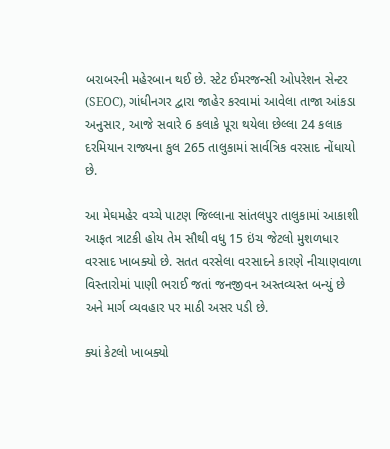બરાબરની મહેરબાન થઈ છે. સ્ટેટ ઈમરજન્સી ઓપરેશન સેન્ટર (SEOC), ગાંધીનગર દ્વારા જાહેર કરવામાં આવેલા તાજા આંકડા અનુસાર, આજે સવારે 6 કલાકે પૂરા થયેલા છેલ્લા 24 કલાક દરમિયાન રાજ્યના કુલ 265 તાલુકામાં સાર્વત્રિક વરસાદ નોંધાયો છે.

આ મેઘમહેર વચ્ચે પાટણ જિલ્લાના સાંતલપુર તાલુકામાં આકાશી આફત ત્રાટકી હોય તેમ સૌથી વધુ 15 ઇંચ જેટલો મુશળધાર વરસાદ ખાબક્યો છે. સતત વરસેલા વરસાદને કારણે નીચાણવાળા વિસ્તારોમાં પાણી ભરાઈ જતાં જનજીવન અસ્તવ્યસ્ત બન્યું છે અને માર્ગ વ્યવહાર પર માઠી અસર પડી છે.

ક્યાં કેટલો ખાબક્યો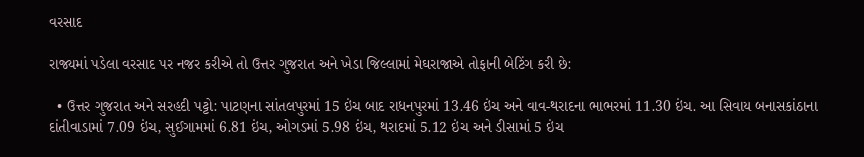વરસાદ

રાજ્યમાં પડેલા વરસાદ પર નજર કરીએ તો ઉત્તર ગુજરાત અને ખેડા જિલ્લામાં મેઘરાજાએ તોફાની બેટિંગ કરી છે:

  • ઉત્તર ગુજરાત અને સરહદી પટ્ટો: પાટણના સાંતલપુરમાં 15 ઇંચ બાદ રાધનપુરમાં 13.46 ઇંચ અને વાવ-થરાદના ભાભરમાં 11.30 ઇંચ. આ સિવાય બનાસકાંઠાના દાંતીવાડામાં 7.09 ઇંચ, સુઈગામમાં 6.81 ઇંચ, ઓગડમાં 5.98 ઇંચ, થરાદમાં 5.12 ઇંચ અને ડીસામાં 5 ઇંચ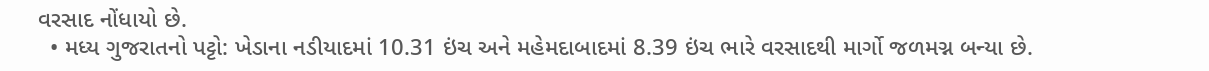વરસાદ નોંધાયો છે.
  • મધ્ય ગુજરાતનો પટ્ટો: ખેડાના નડીયાદમાં 10.31 ઇંચ અને મહેમદાબાદમાં 8.39 ઇંચ ભારે વરસાદથી માર્ગો જળમગ્ન બન્યા છે.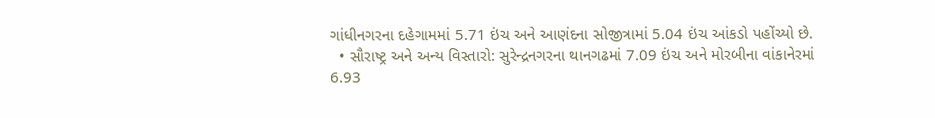ગાંધીનગરના દહેગામમાં 5.71 ઇંચ અને આણંદના સોજીત્રામાં 5.04 ઇંચ આંકડો પહોંચ્યો છે.
  • સૌરાષ્ટ્ર અને અન્ય વિસ્તારો: સુરેન્દ્રનગરના થાનગઢમાં 7.09 ઇંચ અને મોરબીના વાંકાનેરમાં 6.93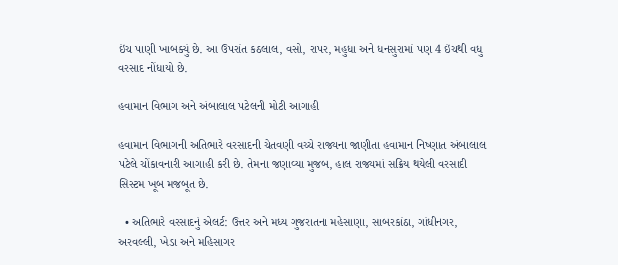ઇંચ પાણી ખાબક્યું છે. આ ઉપરાંત કઠલાલ, વસો, રાપર, મહુધા અને ધનસુરામાં પણ 4 ઇંચથી વધુ વરસાદ નોંધાયો છે.

હવામાન વિભાગ અને અંબાલાલ પટેલની મોટી આગાહી

હવામાન વિભાગની અતિભારે વરસાદની ચેતવણી વચ્ચે રાજ્યના જાણીતા હવામાન નિષ્ણાત અંબાલાલ પટેલે ચોંકાવનારી આગાહી કરી છે. તેમના જણાવ્યા મુજબ, હાલ રાજ્યમાં સક્રિય થયેલી વરસાદી સિસ્ટમ ખૂબ મજબૂત છે.

  • અતિભારે વરસાદનું એલર્ટ: ઉત્તર અને મધ્ય ગુજરાતના મહેસાણા, સાબરકાંઠા, ગાંધીનગર, અરવલ્લી, ખેડા અને મહિસાગર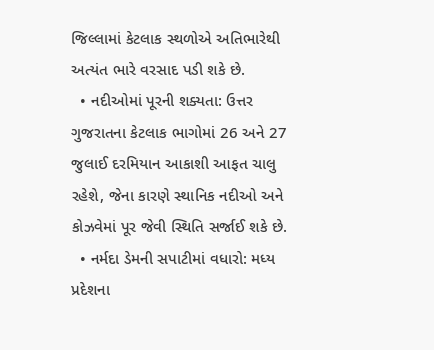જિલ્લામાં કેટલાક સ્થળોએ અતિભારેથી અત્યંત ભારે વરસાદ પડી શકે છે.
  • નદીઓમાં પૂરની શક્યતા: ઉત્તર ગુજરાતના કેટલાક ભાગોમાં 26 અને 27 જુલાઈ દરમિયાન આકાશી આફત ચાલુ રહેશે, જેના કારણે સ્થાનિક નદીઓ અને કોઝવેમાં પૂર જેવી સ્થિતિ સર્જાઈ શકે છે.
  • નર્મદા ડેમની સપાટીમાં વધારો: મધ્ય પ્રદેશના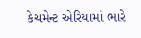કેચમેન્ટ એરિયામાં ભારે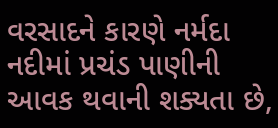વરસાદને કારણે નર્મદા નદીમાં પ્રચંડ પાણીની આવક થવાની શક્યતા છે,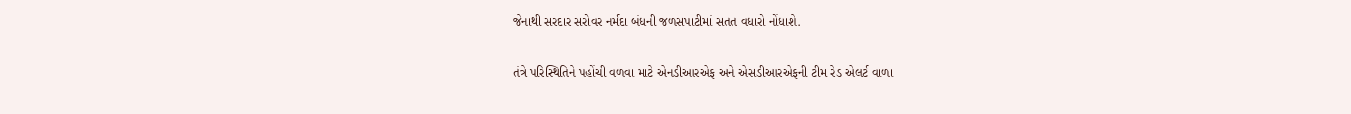જેનાથી સરદાર સરોવર નર્મદા બંધની જળસપાટીમાં સતત વધારો નોંધાશે.

તંત્રે પરિસ્થિતિને પહોંચી વળવા માટે એનડીઆરએફ અને એસડીઆરએફની ટીમ રેડ એલર્ટ વાળા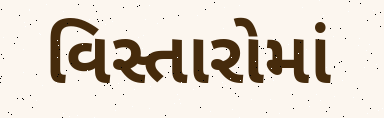વિસ્તારોમાં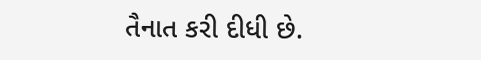તૈનાત કરી દીધી છે.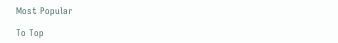Most Popular

To Top